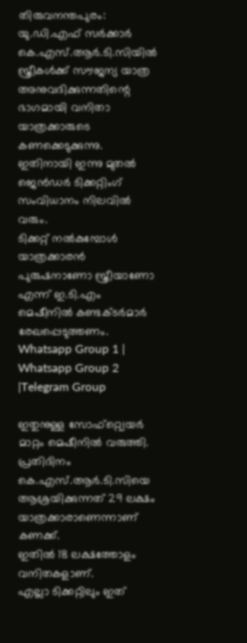തിരുവനന്തപുരം: യു.ഡി.എഫ് സർക്കാർ കെ.എസ്.ആർ.ടി.സിയിൽ സ്ത്രീകൾക്ക് സൗജന്യ യാത്ര അനുവദിക്കുന്നതിന്റെ ഭാഗമായി വനിതാ യാത്രക്കാരുടെ കണക്കെടുക്കുന്നു.
ഇതിനായി ഇന്നു മുതൽ ജെൻഡർ ടിക്കറ്റിംഗ് സംവിധാനം നിലവിൽ വരും.
ടിക്കറ്റ് നൽകുമ്പോൾ യാത്രക്കാരൻ പുരുഷനാണോ സ്ത്രീയാണോ എന്ന് ഇ.ടി.എം മെഷീനിൽ കണ്ടക്ടർമാർ രേഖപ്പെടുത്തണം.
Whatsapp Group 1 | Whatsapp Group 2 |Telegram Group

ഇതുനുള്ള സോഫ്റ്റ്വെയർ മാറ്റം മെഷീനിൽ വരുത്തി.
പ്രതിദിനം കെ.എസ്.ആർ.ടി.സിയെ ആശ്രയിക്കുന്നത് 29 ലക്ഷം യാത്രക്കാരാണെന്നാണ് കണക്ക്.
ഇതിൽ 18 ലക്ഷത്തോളം വനിതകളാണ്.
എല്ലാ ടിക്കറ്റിലും ഇത്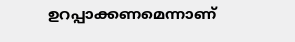ഉറപ്പാക്കണമെന്നാണ്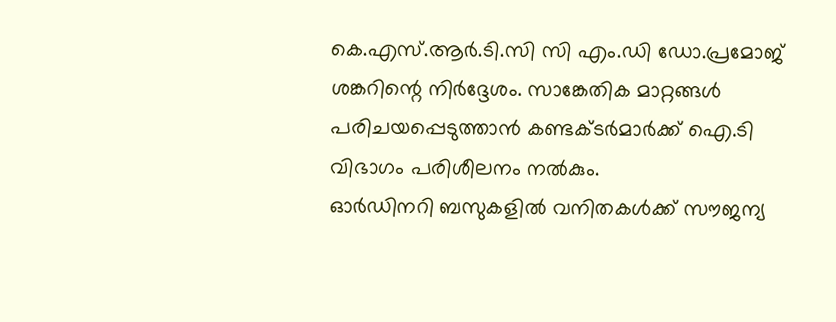കെ.എസ്.ആർ.ടി.സി സി എം.ഡി ഡോ.പ്രമോജ് ശങ്കറിന്റെ നിർദ്ദേശം. സാങ്കേതിക മാറ്റങ്ങൾ പരിചയപ്പെടുത്താൻ കണ്ടക്ടർമാർക്ക് ഐ.ടി വിഭാഗം പരിശീലനം നൽകും.
ഓർഡിനറി ബസുകളിൽ വനിതകൾക്ക് സൗജന്യ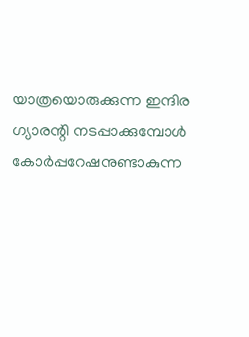യാത്രയൊരുക്കുന്ന ഇന്ദിര ഗ്യാരന്റി നടപ്പാക്കുമ്പോൾ കോർപ്പറേഷനുണ്ടാകുന്ന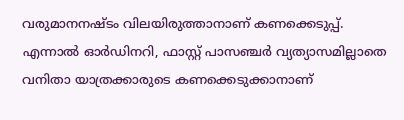വരുമാനനഷ്ടം വിലയിരുത്താനാണ് കണക്കെടുപ്പ്.
എന്നാൽ ഓർഡിനറി, ഫാസ്റ്റ് പാസഞ്ചർ വ്യത്യാസമില്ലാതെ വനിതാ യാത്രക്കാരുടെ കണക്കെടുക്കാനാണ്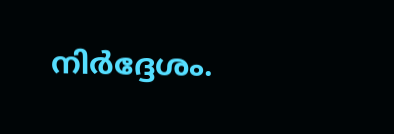നിർദ്ദേശം.